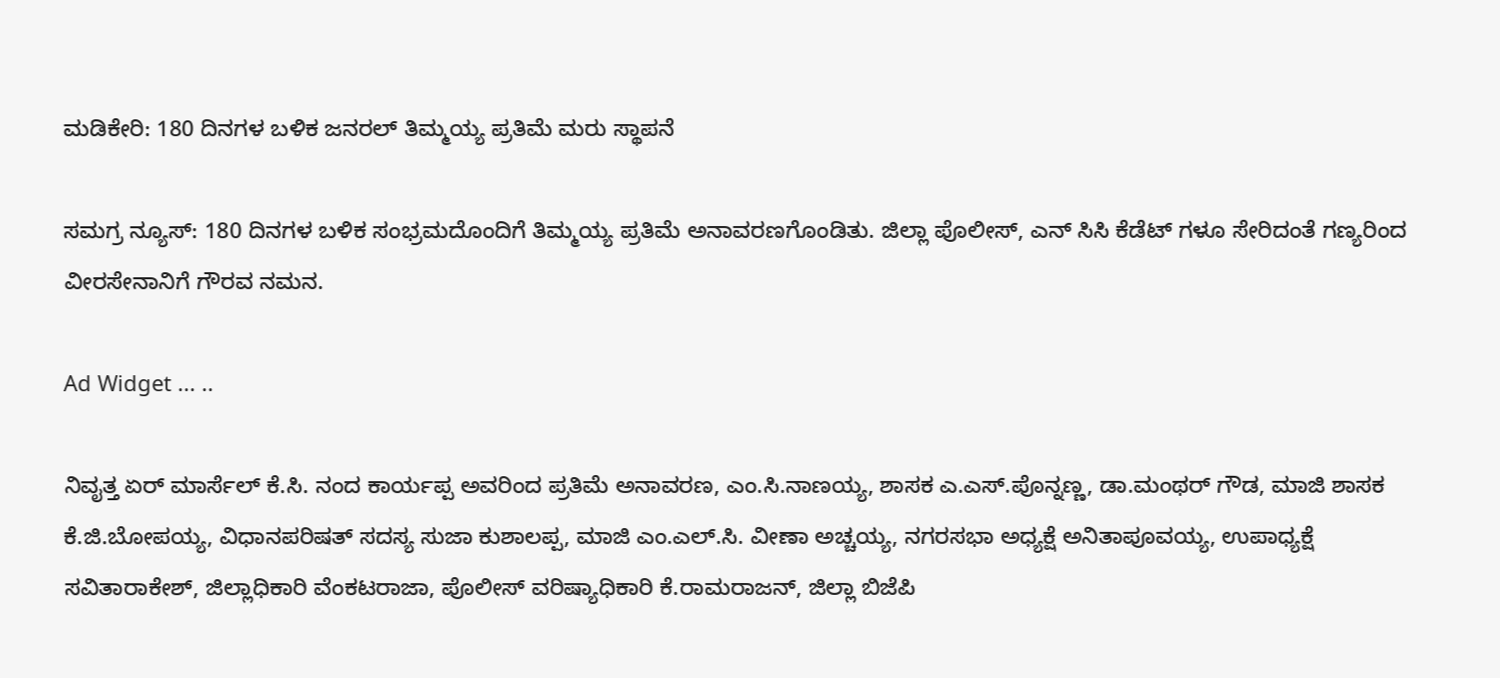ಮಡಿಕೇರಿ: 180 ದಿನಗಳ ಬಳಿಕ ಜನರಲ್ ತಿಮ್ಮಯ್ಯ ಪ್ರತಿಮೆ ಮರು ಸ್ಥಾಪನೆ

ಸಮಗ್ರ ನ್ಯೂಸ್: 180 ದಿನಗಳ ಬಳಿಕ ಸಂಭ್ರಮದೊಂದಿಗೆ ತಿಮ್ಮಯ್ಯ ಪ್ರತಿಮೆ ಅನಾವರಣಗೊಂಡಿತು. ಜಿಲ್ಲಾ ಪೊಲೀಸ್, ಎನ್ ಸಿಸಿ ಕೆಡೆಟ್ ಗಳೂ ಸೇರಿದಂತೆ ಗಣ್ಯರಿಂದ ವೀರಸೇನಾನಿಗೆ ಗೌರವ ನಮನ.

Ad Widget ... ..

ನಿವೖತ್ತ ಏರ್ ಮಾರ್ಸೆಲ್ ಕೆ.ಸಿ. ನಂದ ಕಾರ್ಯಪ್ಪ ಅವರಿಂದ ಪ್ರತಿಮೆ ಅನಾವರಣ, ಎಂ.ಸಿ.ನಾಣಯ್ಯ, ಶಾಸಕ ಎ.ಎಸ್.ಪೊನ್ನಣ್ಣ, ಡಾ.ಮಂಥರ್ ಗೌಡ, ಮಾಜಿ ಶಾಸಕ ಕೆ.ಜಿ.ಬೋಪಯ್ಯ, ವಿಧಾನಪರಿಷತ್ ಸದಸ್ಯ ಸುಜಾ ಕುಶಾಲಪ್ಪ, ಮಾಜಿ ಎಂ.ಎಲ್.ಸಿ. ವೀಣಾ ಅಚ್ಚಯ್ಯ, ನಗರಸಭಾ ಅಧ್ಯಕ್ಷೆ ಅನಿತಾಪೂವಯ್ಯ, ಉಪಾಧ್ಯಕ್ಷೆ ಸವಿತಾರಾಕೇಶ್, ಜಿಲ್ಲಾಧಿಕಾರಿ ವೆಂಕಟರಾಜಾ, ಪೊಲೀಸ್ ವರಿಷ್ಯಾಧಿಕಾರಿ ಕೆ.ರಾಮರಾಜನ್, ಜಿಲ್ಲಾ ಬಿಜೆಪಿ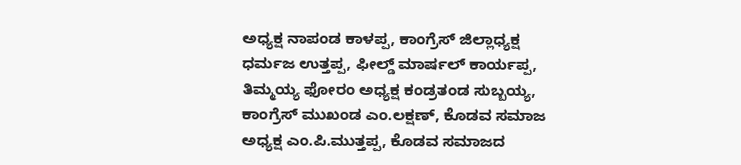ಅಧ್ಯಕ್ಷ ನಾಪಂಡ ಕಾಳಪ್ಪ, ಕಾಂಗ್ರೆಸ್ ಜಿಲ್ಲಾಧ್ಯಕ್ಷ ಧರ್ಮಜ ಉತ್ತಪ್ಪ, ಫೀಲ್ಡ್ ಮಾರ್ಷಲ್ ಕಾರ್ಯಪ್ಪ, ತಿಮ್ಮಯ್ಯ ಫೋರಂ ಅಧ್ಯಕ್ಷ ಕಂಡ್ರತಂಡ ಸುಬ್ಬಯ್ಯ, ಕಾಂಗ್ರೆಸ್ ಮುಖಂಡ ಎಂ.ಲಕ್ಷಣ್, ಕೊಡವ ಸಮಾಜ ಅಧ್ಯಕ್ಷ ಎಂ.ಪಿ.ಮುತ್ತಪ್ಪ, ಕೊಡವ ಸಮಾಜದ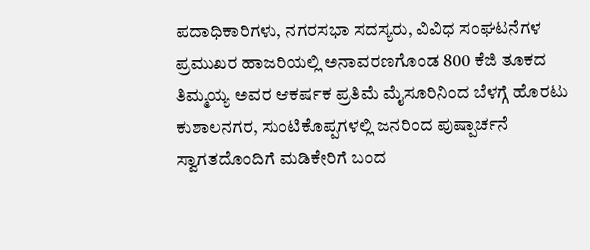ಪದಾಧಿಕಾರಿಗಳು, ನಗರಸಭಾ ಸದಸ್ಯರು, ವಿವಿಧ ಸಂಘಟನೆಗಳ ಪ್ರಮುಖರ ಹಾಜರಿಯಲ್ಲಿ ಅನಾವರಣಗೊಂಡ 800 ಕೆಜಿ ತೂಕದ ತಿಮ್ಮಯ್ಯ ಅವರ ಆಕರ್ಷಕ ಪ್ರತಿಮೆ ಮೈಸೂರಿನಿಂದ ಬೆಳಗ್ಗೆ ಹೊರಟು ಕುಶಾಲನಗರ, ಸುಂಟಿಕೊಪ್ಪಗಳಲ್ಲಿ ಜನರಿಂದ ಪುಷ್ಪಾರ್ಚನೆ ಸ್ವಾಗತದೊಂದಿಗೆ ಮಡಿಕೇರಿಗೆ ಬಂದ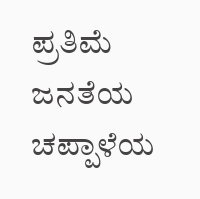ಪ್ರತಿಮೆ
ಜನತೆಯ ಚಪ್ಪಾಳೆಯ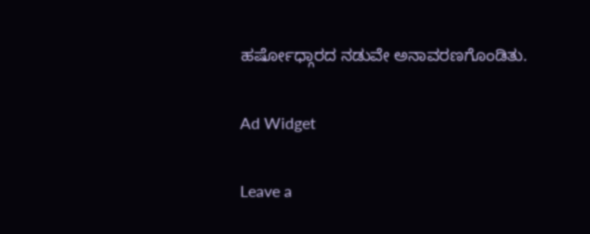ಹರ್ಷೋಧ್ಗಾರದ ನಡುವೇ ಅನಾವರಣಗೊಂಡಿತು.

Ad Widget

Leave a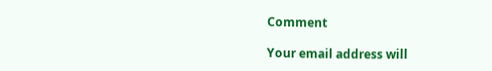Comment

Your email address will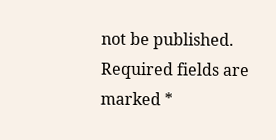not be published. Required fields are marked *